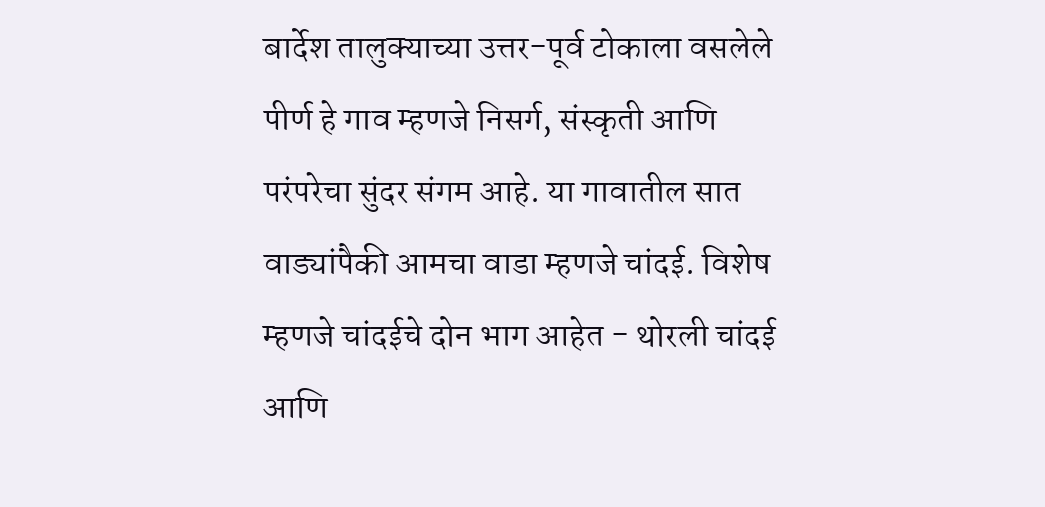बार्देश तालुक्याच्या उत्तर-पूर्व टोकाला वसलेले पीर्ण हे गाव म्हणजे निसर्ग, संस्कृती आणि परंपरेचा सुंदर संगम आहे. या गावातील सात वाड्यांपैकी आमचा वाडा म्हणजे चांदई. विशेष म्हणजे चांदईचे दोन भाग आहेत - थोरली चांदई आणि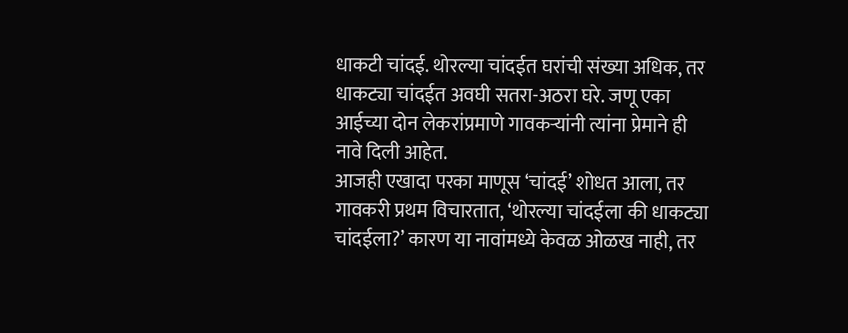धाकटी चांदई. थोरल्या चांदईत घरांची संख्या अधिक, तर धाकट्या चांदईत अवघी सतरा-अठरा घरे. जणू एका आईच्या दोन लेकरांप्रमाणे गावकऱ्यांनी त्यांना प्रेमाने ही नावे दिली आहेत.
आजही एखादा परका माणूस ‘चांदई’ शोधत आला, तर गावकरी प्रथम विचारतात, ‘थोरल्या चांदईला की धाकट्या चांदईला?’ कारण या नावांमध्ये केवळ ओळख नाही, तर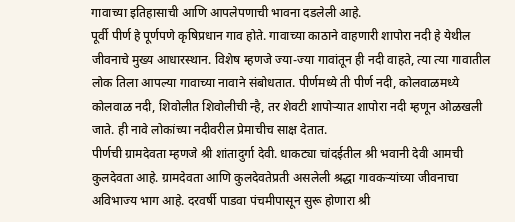गावाच्या इतिहासाची आणि आपलेपणाची भावना दडलेली आहे.
पूर्वी पीर्ण हे पूर्णपणे कृषिप्रधान गाव होते. गावाच्या काठाने वाहणारी शापोरा नदी हे येथील जीवनाचे मुख्य आधारस्थान. विशेष म्हणजे ज्या-ज्या गावांतून ही नदी वाहते, त्या त्या गावातील लोक तिला आपल्या गावाच्या नावाने संबोधतात. पीर्णमध्ये ती पीर्ण नदी, कोलवाळमध्ये कोलवाळ नदी, शिवोलीत शिवोलीची न्है, तर शेवटी शापोऱ्यात शापोरा नदी म्हणून ओळखली जाते. ही नावे लोकांच्या नदीवरील प्रेमाचीच साक्ष देतात.
पीर्णची ग्रामदेवता म्हणजे श्री शांतादुर्गा देवी. धाकट्या चांदईतील श्री भवानी देवी आमची कुलदेवता आहे. ग्रामदेवता आणि कुलदेवतेप्रती असलेली श्रद्धा गावकऱ्यांच्या जीवनाचा अविभाज्य भाग आहे. दरवर्षी पाडवा पंचमीपासून सुरू होणारा श्री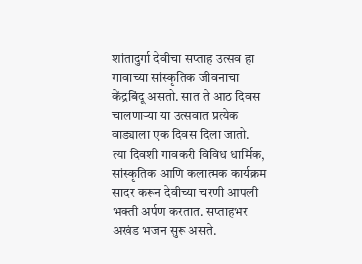शांतादुर्गा देवीचा सप्ताह उत्सव हा गावाच्या सांस्कृतिक जीवनाचा केंद्रबिंदू असतो. सात ते आठ दिवस चालणाऱ्या या उत्सवात प्रत्येक वाड्याला एक दिवस दिला जातो.
त्या दिवशी गावकरी विविध धार्मिक, सांस्कृतिक आणि कलात्मक कार्यक्रम सादर करून देवीच्या चरणी आपली भक्ती अर्पण करतात. सप्ताहभर अखंड भजन सुरू असते.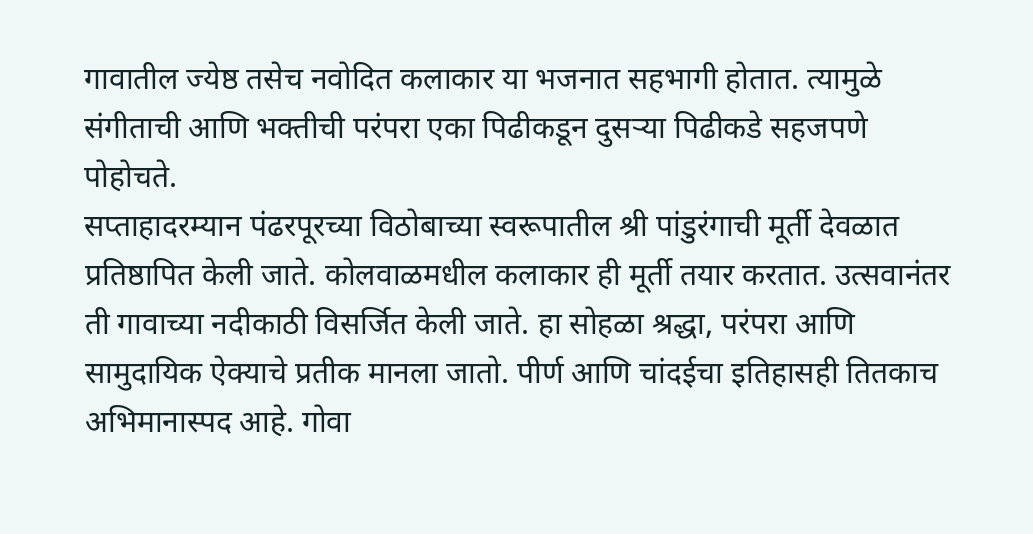गावातील ज्येष्ठ तसेच नवोदित कलाकार या भजनात सहभागी होतात. त्यामुळे संगीताची आणि भक्तीची परंपरा एका पिढीकडून दुसऱ्या पिढीकडे सहजपणे पोहोचते.
सप्ताहादरम्यान पंढरपूरच्या विठोबाच्या स्वरूपातील श्री पांडुरंगाची मूर्ती देवळात प्रतिष्ठापित केली जाते. कोलवाळमधील कलाकार ही मूर्ती तयार करतात. उत्सवानंतर ती गावाच्या नदीकाठी विसर्जित केली जाते. हा सोहळा श्रद्धा, परंपरा आणि सामुदायिक ऐक्याचे प्रतीक मानला जातो. पीर्ण आणि चांदईचा इतिहासही तितकाच अभिमानास्पद आहे. गोवा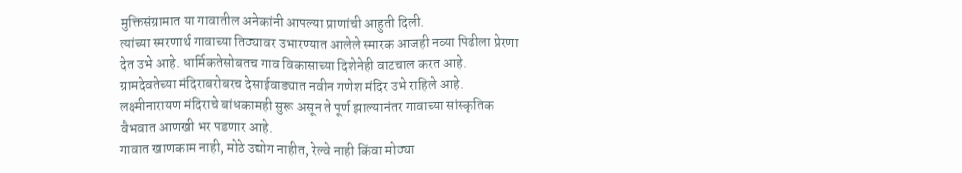मुक्तिसंग्रामात या गावातील अनेकांनी आपल्या प्राणांची आहुती दिली.
त्यांच्या स्मरणार्थ गावाच्या तिठ्यावर उभारण्यात आलेले स्मारक आजही नव्या पिढीला प्रेरणा देत उभे आहे. धार्मिकतेसोबतच गाव विकासाच्या दिशेनेही वाटचाल करत आहे. ग्रामदेवतेच्या मंदिराबरोबरच देसाईवाड्यात नवीन गणेश मंदिर उभे राहिले आहे. लक्ष्मीनारायण मंदिराचे बांधकामही सुरू असून ते पूर्ण झाल्यानंतर गावाच्या सांस्कृतिक वैभवात आणखी भर पडणार आहे.
गावात खाणकाम नाही, मोठे उद्योग नाहीत, रेल्वे नाही किंवा मोठ्या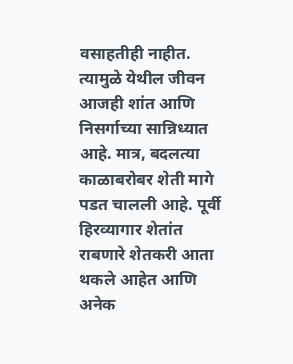वसाहतीही नाहीत. त्यामुळे येथील जीवन आजही शांत आणि निसर्गाच्या सान्निध्यात आहे. मात्र, बदलत्या काळाबरोबर शेती मागे पडत चालली आहे. पूर्वी हिरव्यागार शेतांत राबणारे शेतकरी आता थकले आहेत आणि अनेक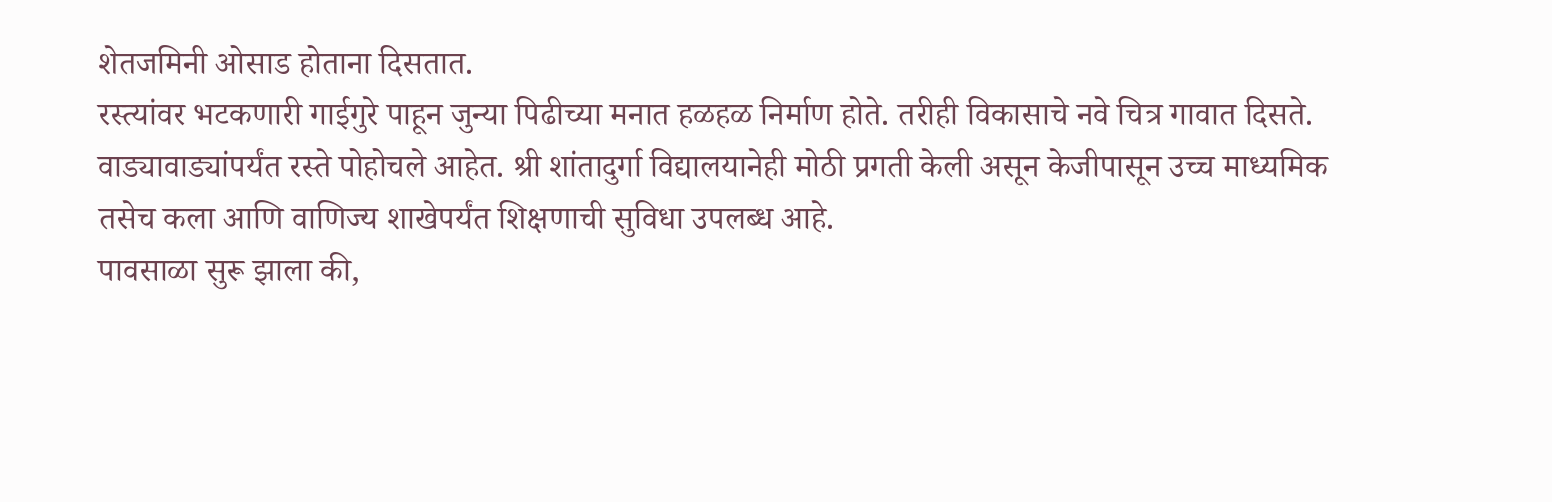शेतजमिनी ओसाड होताना दिसतात.
रस्त्यांवर भटकणारी गाईगुरे पाहून जुन्या पिढीच्या मनात हळहळ निर्माण होते. तरीही विकासाचे नवे चित्र गावात दिसते. वाड्यावाड्यांपर्यंत रस्ते पोहोचले आहेत. श्री शांतादुर्गा विद्यालयानेही मोठी प्रगती केली असून केजीपासून उच्च माध्यमिक तसेच कला आणि वाणिज्य शाखेपर्यंत शिक्षणाची सुविधा उपलब्ध आहे.
पावसाळा सुरू झाला की,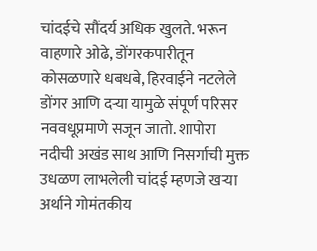चांदईचे सौंदर्य अधिक खुलते. भरून वाहणारे ओढे, डोंगरकपारीतून कोसळणारे धबधबे, हिरवाईने नटलेले डोंगर आणि दऱ्या यामुळे संपूर्ण परिसर नववधूप्रमाणे सजून जातो. शापोरा नदीची अखंड साथ आणि निसर्गाची मुक्त उधळण लाभलेली चांदई म्हणजे खऱ्या अर्थाने गोमंतकीय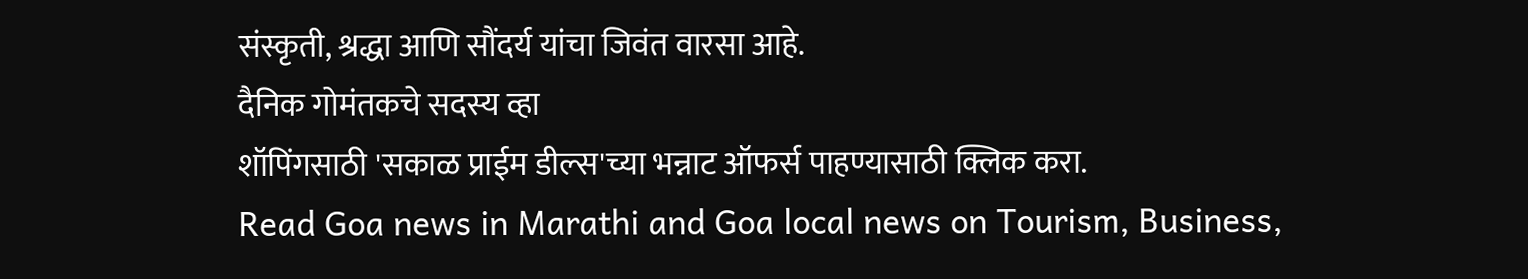संस्कृती, श्रद्धा आणि सौंदर्य यांचा जिवंत वारसा आहे.
दैनिक गोमंतकचे सदस्य व्हा
शॉपिंगसाठी 'सकाळ प्राईम डील्स'च्या भन्नाट ऑफर्स पाहण्यासाठी क्लिक करा.
Read Goa news in Marathi and Goa local news on Tourism, Business,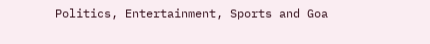Politics, Entertainment, Sports and Goa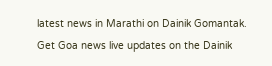latest news in Marathi on Dainik Gomantak. Get Goa news live updates on the Dainik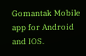Gomantak Mobile app for Android and IOS.